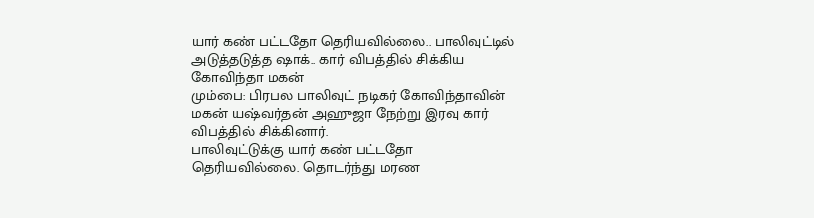யார் கண் பட்டதோ தெரியவில்லை.. பாலிவுட்டில் அடுத்தடுத்த ஷாக்.. கார் விபத்தில் சிக்கிய கோவிந்தா மகன்
மும்பை: பிரபல பாலிவுட் நடிகர் கோவிந்தாவின் மகன் யஷ்வர்தன் அஹுஜா நேற்று இரவு கார் விபத்தில் சிக்கினார்.
பாலிவுட்டுக்கு யார் கண் பட்டதோ தெரியவில்லை. தொடர்ந்து மரண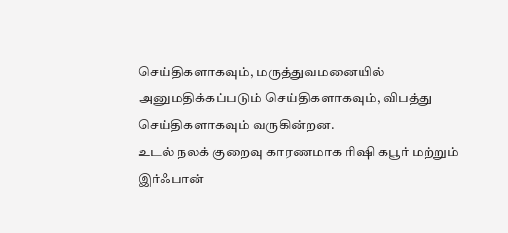செய்திகளாகவும், மருத்துவமனையில் அனுமதிக்கப்படும் செய்திகளாகவும், விபத்து செய்திகளாகவும் வருகின்றன.
உடல் நலக் குறைவு காரணமாக ரிஷி கபூர் மற்றும் இர்ஃபான்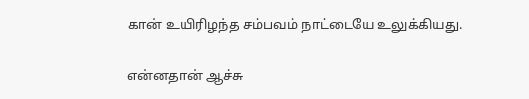கான் உயிரிழந்த சம்பவம் நாட்டையே உலுக்கியது.

என்னதான் ஆச்சு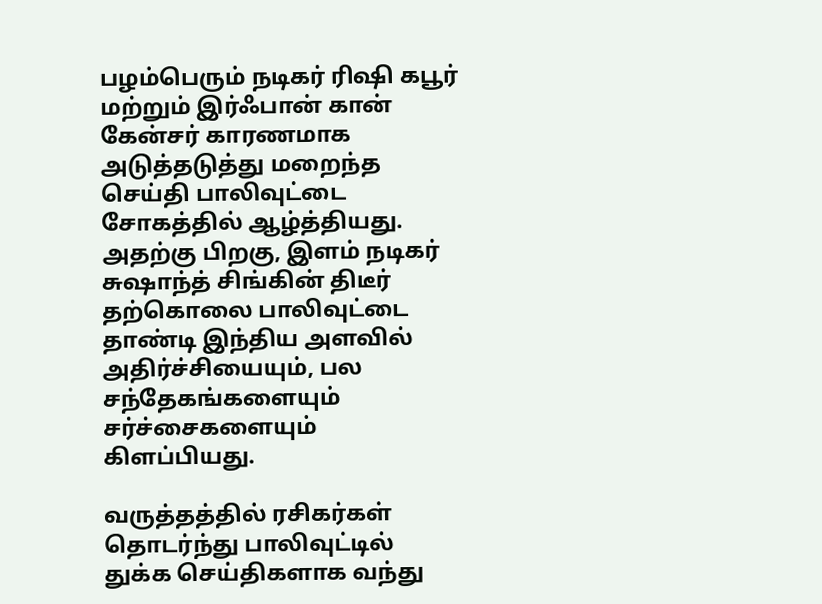பழம்பெரும் நடிகர் ரிஷி கபூர் மற்றும் இர்ஃபான் கான் கேன்சர் காரணமாக அடுத்தடுத்து மறைந்த செய்தி பாலிவுட்டை சோகத்தில் ஆழ்த்தியது. அதற்கு பிறகு, இளம் நடிகர் சுஷாந்த் சிங்கின் திடீர் தற்கொலை பாலிவுட்டை தாண்டி இந்திய அளவில் அதிர்ச்சியையும், பல சந்தேகங்களையும் சர்ச்சைகளையும் கிளப்பியது.

வருத்தத்தில் ரசிகர்கள்
தொடர்ந்து பாலிவுட்டில் துக்க செய்திகளாக வந்து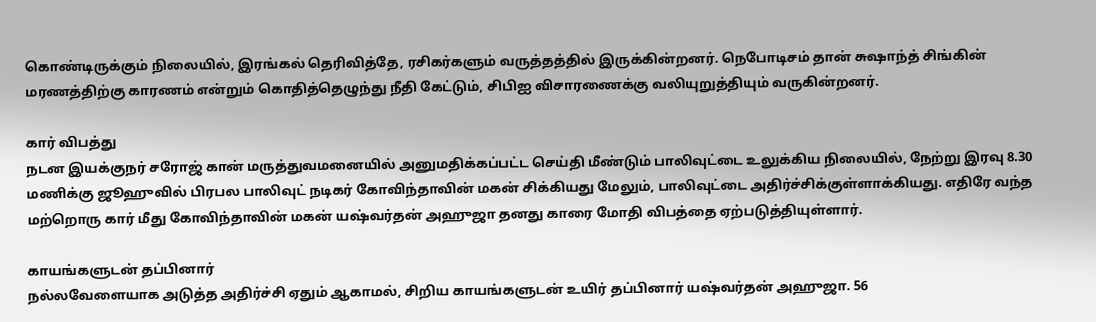கொண்டிருக்கும் நிலையில், இரங்கல் தெரிவித்தே, ரசிகர்களும் வருத்தத்தில் இருக்கின்றனர். நெபோடிசம் தான் சுஷாந்த் சிங்கின் மரணத்திற்கு காரணம் என்றும் கொதித்தெழுந்து நீதி கேட்டும், சிபிஐ விசாரணைக்கு வலியுறுத்தியும் வருகின்றனர்.

கார் விபத்து
நடன இயக்குநர் சரோஜ் கான் மருத்துவமனையில் அனுமதிக்கப்பட்ட செய்தி மீண்டும் பாலிவுட்டை உலுக்கிய நிலையில், நேற்று இரவு 8.30 மணிக்கு ஜூஹுவில் பிரபல பாலிவுட் நடிகர் கோவிந்தாவின் மகன் சிக்கியது மேலும், பாலிவுட்டை அதிர்ச்சிக்குள்ளாக்கியது. எதிரே வந்த மற்றொரு கார் மீது கோவிந்தாவின் மகன் யஷ்வர்தன் அஹுஜா தனது காரை மோதி விபத்தை ஏற்படுத்தியுள்ளார்.

காயங்களுடன் தப்பினார்
நல்லவேளையாக அடுத்த அதிர்ச்சி ஏதும் ஆகாமல், சிறிய காயங்களுடன் உயிர் தப்பினார் யஷ்வர்தன் அஹுஜா. 56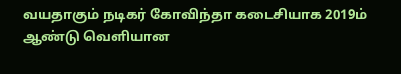வயதாகும் நடிகர் கோவிந்தா கடைசியாக 2019ம் ஆண்டு வெளியான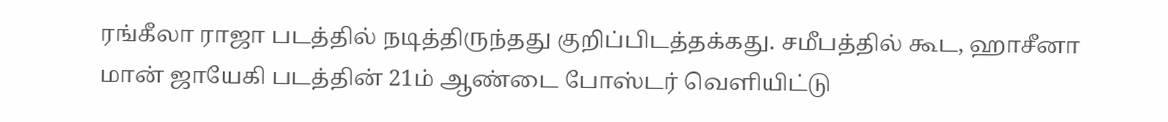ரங்கீலா ராஜா படத்தில் நடித்திருந்தது குறிப்பிடத்தக்கது. சமீபத்தில் கூட, ஹாசீனா மான் ஜாயேகி படத்தின் 21ம் ஆண்டை போஸ்டர் வெளியிட்டு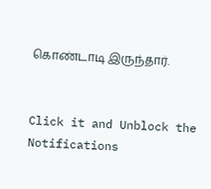கொண்டாடி இருந்தார்.


Click it and Unblock the Notifications